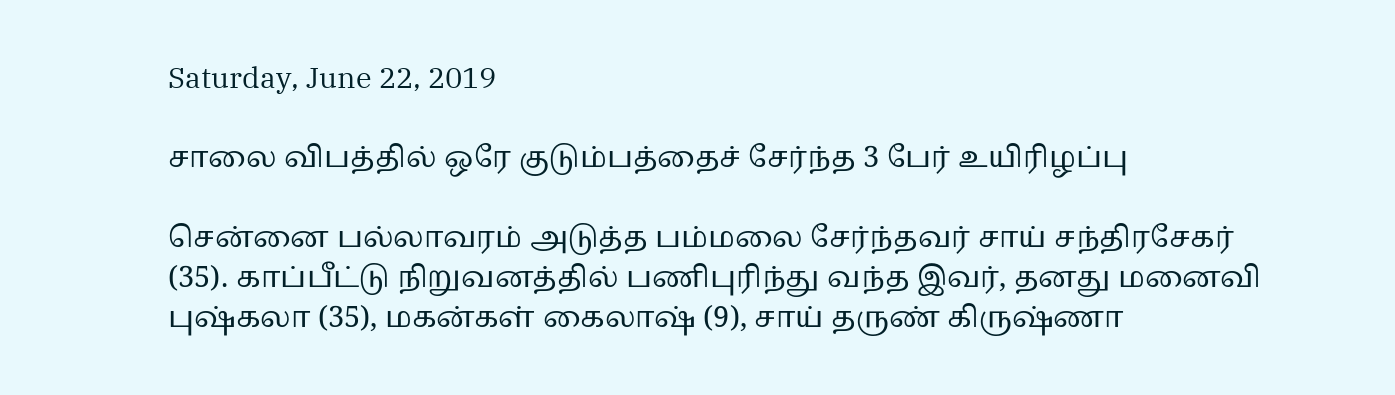Saturday, June 22, 2019

சாலை விபத்தில் ஒரே குடும்பத்தைச் சேர்ந்த 3 பேர் உயிரிழப்பு

சென்னை பல்லாவரம் அடுத்த பம்மலை சேர்ந்தவர் சாய் சந்திரசேகர் (35). காப்பீட்டு நிறுவனத்தில் பணிபுரிந்து வந்த இவர், தனது மனைவி புஷ்கலா (35), மகன்கள் கைலாஷ் (9), சாய் தருண் கிருஷ்ணா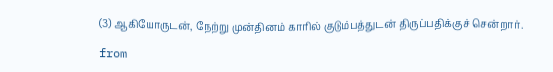(3) ஆகியோருடன், நேற்று முன்தினம் காரில் குடும்பத்துடன் திருப்பதிக்குச் சென்றார்.

from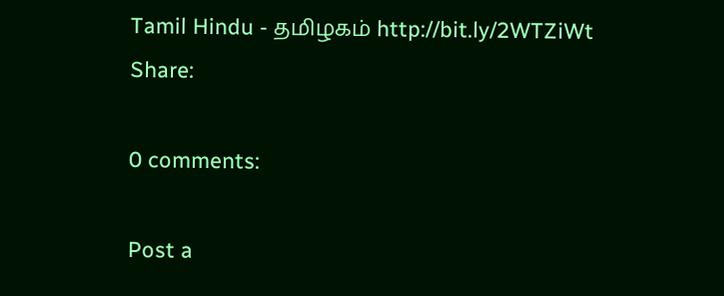Tamil Hindu - தமிழகம் http://bit.ly/2WTZiWt
Share:

0 comments:

Post a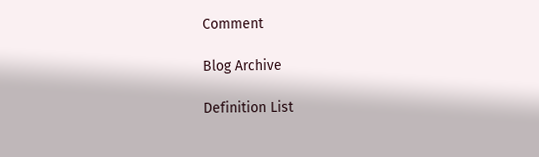Comment

Blog Archive

Definition List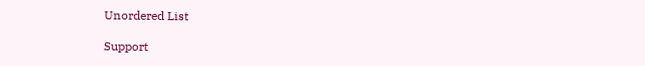Unordered List

Support